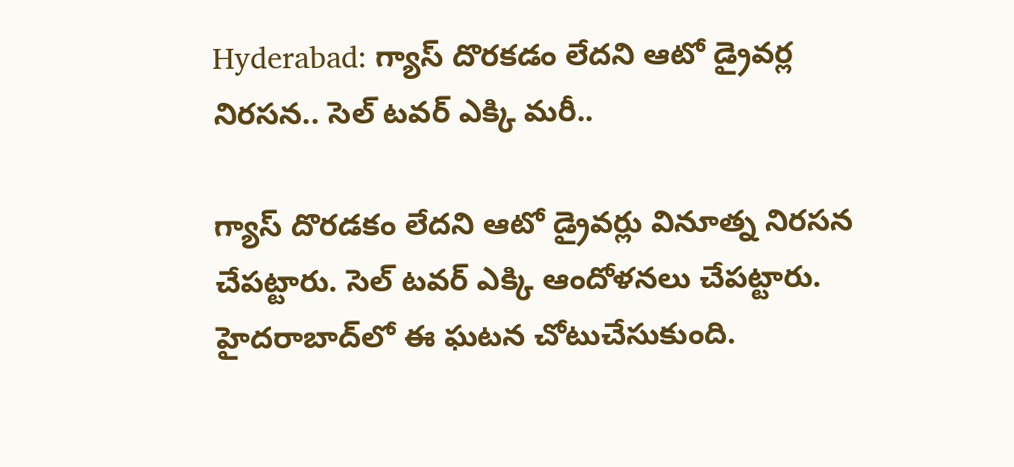Hyderabad: గ్యాస్ దొరకడం లేదని ఆటో డ్రైవర్ల నిరసన.. సెల్ టవర్ ఎక్కి మరీ..

గ్యాస్ దొరడకం లేదని ఆటో డ్రైవర్లు వినూత్న నిరసన చేపట్టారు. సెల్ టవర్ ఎక్కి ఆందోళనలు చేపట్టారు. హైదరాబాద్‌లో ఈ ఘటన చోటుచేసుకుంది.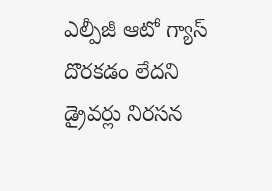ఎల్పీజీ ఆటో గ్యాస్ దొరకడం లేదని డ్రైవర్లు నిరసన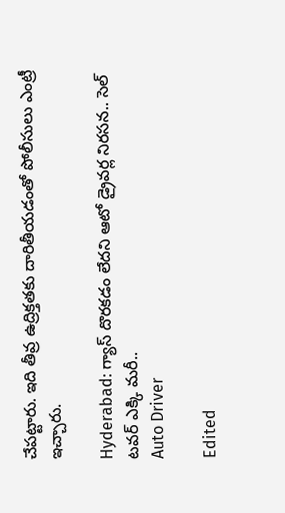చేపట్టారు. ఇది తీవ్ర ఉద్రిక్తతకు దారితీయడంతో పోలీసులు ఎంట్రీ ఇచ్చారు.

Hyderabad: గ్యాస్ దొరకడం లేదని ఆటో డ్రైవర్ల నిరసన.. సెల్ టవర్ ఎక్కి మరీ..
Auto Driver

Edited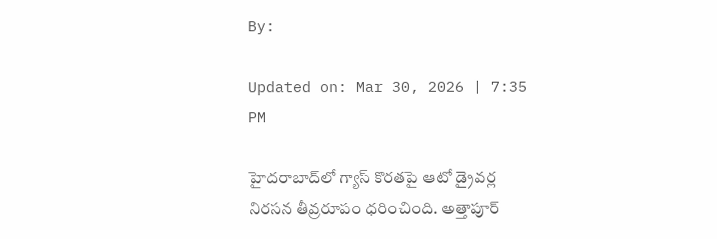By:

Updated on: Mar 30, 2026 | 7:35 PM

హైదరాబాద్‌లో గ్యాస్ కొరతపై ఆటో డ్రైవర్ల నిరసన తీవ్రరూపం ధరించింది. అత్తాపూర్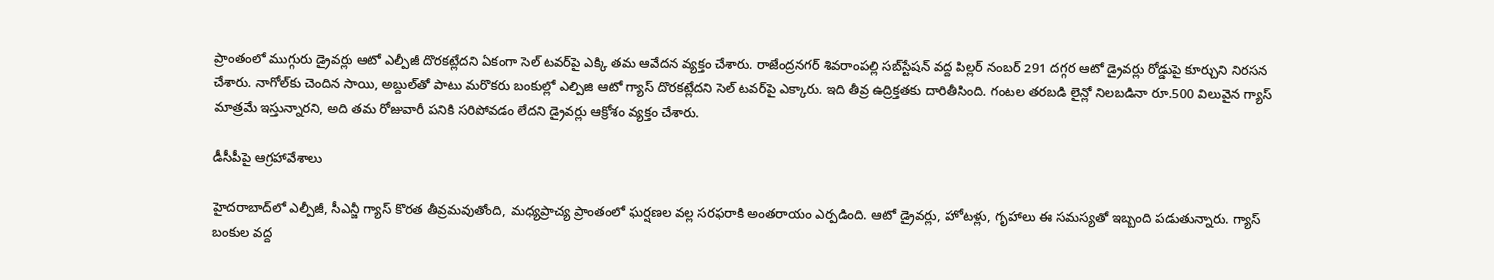ప్రాంతంలో ముగ్గురు డ్రైవర్లు ఆటో ఎల్పీజీ దొరకట్లేదని ఏకంగా సెల్ టవర్‌పై ఎక్కి తమ ఆవేదన వ్యక్తం చేశారు. రాజేంద్రనగర్ శివరాంపల్లి సబ్‌స్టేషన్ వద్ద పిల్లర్ నంబర్ 291 దగ్గర ఆటో డ్రైవర్లు రోడ్డుపై కూర్చుని నిరసన చేశారు. నాగోల్‌కు చెందిన సాయి, అబ్దుల్‌తో పాటు మరొకరు బంకుల్లో ఎల్పిజి ఆటో గ్యాస్ దొరకట్లేదని సెల్ టవర్‌పై ఎక్కారు. ఇది తీవ్ర ఉద్రిక్తతకు దారితీసింది. గంటల తరబడి లైన్లో నిలబడినా రూ.500 విలువైన గ్యాస్ మాత్రమే ఇస్తున్నారని, అది తమ రోజువారీ పనికి సరిపోవడం లేదని డ్రైవర్లు ఆక్రోశం వ్యక్తం చేశారు.

డీసీపీపై ఆగ్రహావేశాలు

హైదరాబాద్‌లో ఎల్పీజీ, సీఎన్జీ గ్యాస్ కొరత తీవ్రమవుతోంది, మధ్యప్రాచ్య ప్రాంతంలో ఘర్షణల వల్ల సరఫరాకి అంతరాయం ఎర్పడింది. ఆటో డ్రైవర్లు, హోటళ్లు, గృహాలు ఈ సమస్యతో ఇబ్బంది పడుతున్నారు. గ్యాస్ బంకుల వద్ద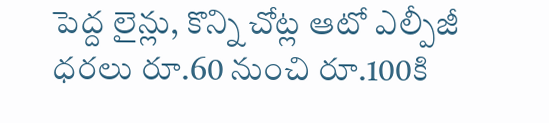పెద్ద లైన్లు, కొన్ని చోట్ల ఆటో ఎల్పీజీ ధరలు రూ.60 నుంచి రూ.100కి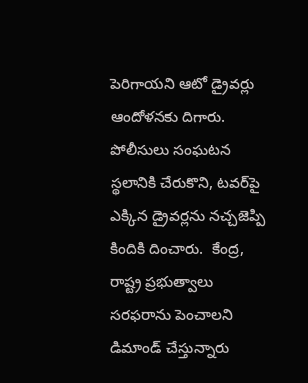పెరిగాయని ఆటో డ్రైవర్లు ఆందోళనకు దిగారు. పోలీసులు సంఘటన స్థలానికి చేరుకొని, టవర్‌పై ఎక్కిన డ్రైవర్లను నచ్చజెప్పి కిందికి దించారు.  కేంద్ర, రాష్ట్ర ప్రభుత్వాలు సరఫరాను పెంచాలని డిమాండ్ చేస్తున్నారు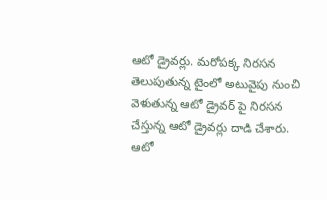ఆటో డ్రైవర్లు. మరోపక్క నిరసన తెలుపుతున్న టైంలో అటువైపు నుంచి వెళుతున్న ఆటో డ్రైవర్ పై నిరసన చేస్తున్న ఆటో డ్రైవర్లు దాడి చేశారు. ఆటో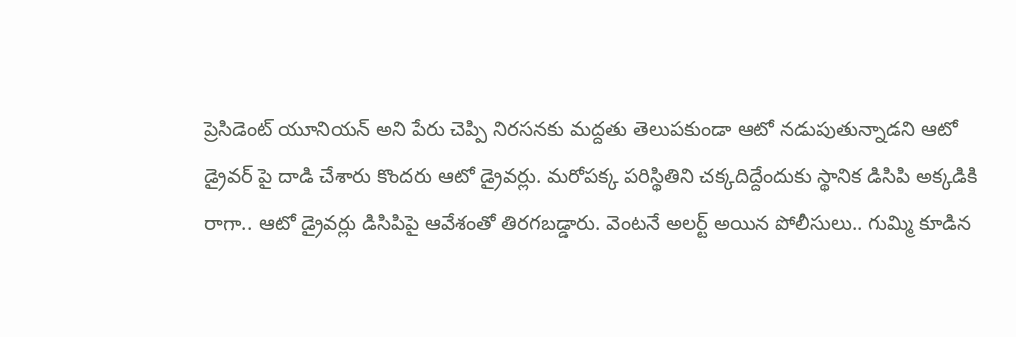ప్రెసిడెంట్ యూనియన్ అని పేరు చెప్పి నిరసనకు మద్దతు తెలుపకుండా ఆటో నడుపుతున్నాడని ఆటో డ్రైవర్ పై దాడి చేశారు కొందరు ఆటో డ్రైవర్లు. మరోపక్క పరిస్థితిని చక్కదిద్దేందుకు స్థానిక డిసిపి అక్కడికి రాగా.. ఆటో డ్రైవర్లు డిసిపిపై ఆవేశంతో తిరగబడ్డారు. వెంటనే అలర్ట్ అయిన పోలీసులు.. గుమ్మి కూడిన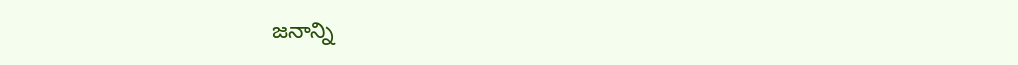జనాన్ని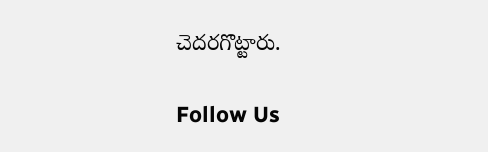చెదరగొట్టారు.

Follow Us